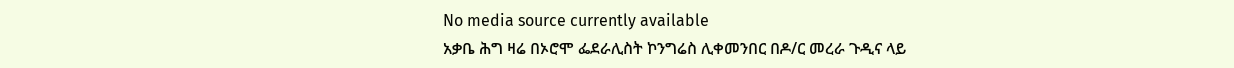No media source currently available
አቃቤ ሕግ ዛሬ በኦሮሞ ፌደራሊስት ኮንግሬስ ሊቀመንበር በዶ/ር መረራ ጉዲና ላይ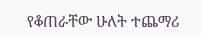የቆጠራቸው ሁለት ተጨማሪ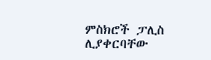ምስክሮች ፓሊስ ሊያቀርባቸው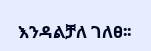እንዳልቻለ ገለፀ፡፡